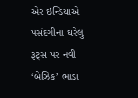એર ઇન્ડિયાએ પસંદગીના ઘરેલુ રૂટ્સ પર નવી ‘બેઝિક’ ભાડા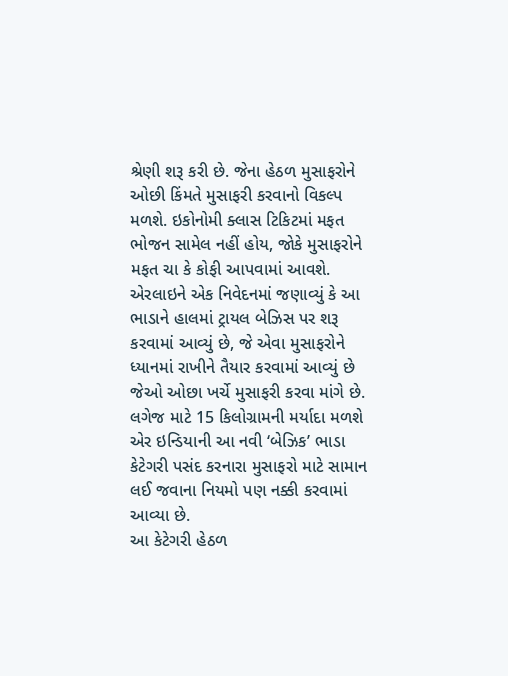શ્રેણી શરૂ કરી છે. જેના હેઠળ મુસાફરોને ઓછી કિંમતે મુસાફરી કરવાનો વિકલ્પ મળશે. ઇકોનોમી ક્લાસ ટિકિટમાં મફત ભોજન સામેલ નહીં હોય, જોકે મુસાફરોને મફત ચા કે કોફી આપવામાં આવશે.
એરલાઇને એક નિવેદનમાં જણાવ્યું કે આ ભાડાને હાલમાં ટ્રાયલ બેઝિસ પર શરૂ કરવામાં આવ્યું છે, જે એવા મુસાફરોને ધ્યાનમાં રાખીને તૈયાર કરવામાં આવ્યું છે જેઓ ઓછા ખર્ચે મુસાફરી કરવા માંગે છે.
લગેજ માટે 15 કિલોગ્રામની મર્યાદા મળશે
એર ઇન્ડિયાની આ નવી ‘બેઝિક’ ભાડા કેટેગરી પસંદ કરનારા મુસાફરો માટે સામાન લઈ જવાના નિયમો પણ નક્કી કરવામાં આવ્યા છે.
આ કેટેગરી હેઠળ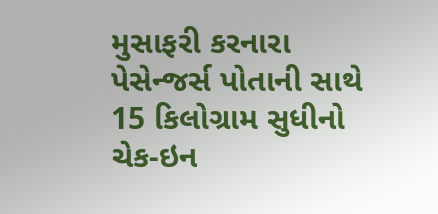મુસાફરી કરનારા પેસેન્જર્સ પોતાની સાથે 15 કિલોગ્રામ સુધીનો ચેક-ઇન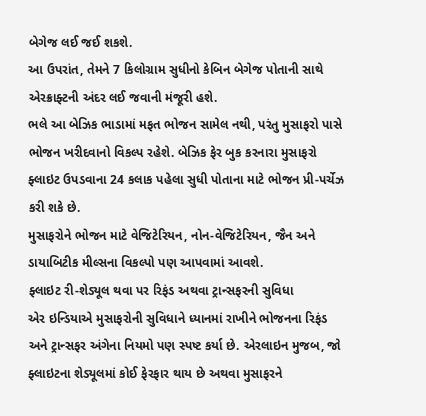બેગેજ લઈ જઈ શકશે.
આ ઉપરાંત, તેમને 7 કિલોગ્રામ સુધીનો કેબિન બેગેજ પોતાની સાથે એરક્રાફ્ટની અંદર લઈ જવાની મંજૂરી હશે.
ભલે આ બેઝિક ભાડામાં મફત ભોજન સામેલ નથી, પરંતુ મુસાફરો પાસે ભોજન ખરીદવાનો વિકલ્પ રહેશે. બેઝિક ફેર બુક કરનારા મુસાફરો ફ્લાઇટ ઉપડવાના 24 કલાક પહેલા સુધી પોતાના માટે ભોજન પ્રી-પર્ચેઝ કરી શકે છે.
મુસાફરોને ભોજન માટે વેજિટેરિયન, નોન-વેજિટેરિયન, જૈન અને ડાયાબિટીક મીલ્સના વિકલ્પો પણ આપવામાં આવશે.
ફ્લાઇટ રી-શેડ્યૂલ થવા પર રિફંડ અથવા ટ્રાન્સફરની સુવિધા
એર ઇન્ડિયાએ મુસાફરોની સુવિધાને ધ્યાનમાં રાખીને ભોજનના રિફંડ અને ટ્રાન્સફર અંગેના નિયમો પણ સ્પષ્ટ કર્યા છે. એરલાઇન મુજબ, જો ફ્લાઇટના શેડ્યૂલમાં કોઈ ફેરફાર થાય છે અથવા મુસાફરને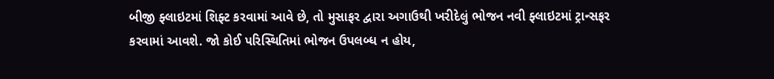બીજી ફ્લાઇટમાં શિફ્ટ કરવામાં આવે છે, તો મુસાફર દ્વારા અગાઉથી ખરીદેલું ભોજન નવી ફ્લાઇટમાં ટ્રાન્સફર કરવામાં આવશે. જો કોઈ પરિસ્થિતિમાં ભોજન ઉપલબ્ધ ન હોય,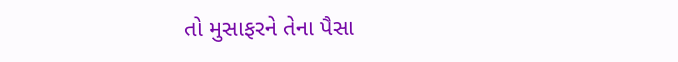તો મુસાફરને તેના પૈસા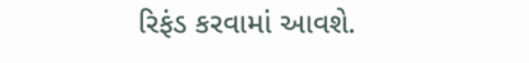રિફંડ કરવામાં આવશે.